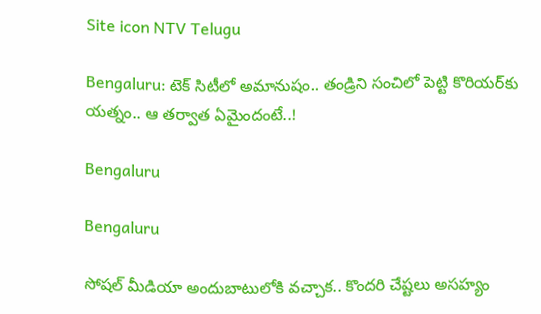Site icon NTV Telugu

Bengaluru: టెక్ సిటీలో అమానుషం.. తండ్రిని సంచిలో పెట్టి కొరియర్‌కు యత్నం.. ఆ తర్వాత ఏమైందంటే..!

Bengaluru

Bengaluru

సోషల్ మీడియా అందుబాటులోకి వచ్చాక.. కొందరి చేష్టలు అసహ్యం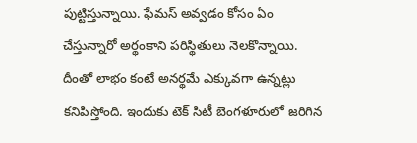పుట్టిస్తున్నాయి. ఫేమస్ అవ్వడం కోసం ఏం చేస్తున్నారో అర్థంకాని పరిస్థితులు నెలకొన్నాయి. దీంతో లాభం కంటే అనర్థమే ఎక్కువగా ఉన్నట్లు కనిపిస్తోంది. ఇందుకు టెక్ సిటీ బెంగళూరులో జరిగిన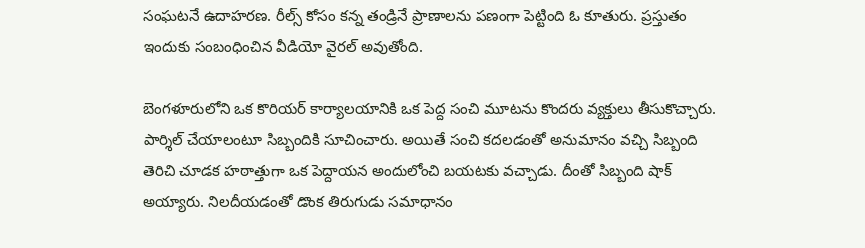సంఘటనే ఉదాహరణ. రీల్స్ కోసం కన్న తండ్రినే ప్రాణాలను పణంగా పెట్టింది ఓ కూతురు. ప్రస్తుతం ఇందుకు సంబంధించిన వీడియో వైరల్ అవుతోంది.

బెంగళూరులోని ఒక కొరియర్ కార్యాలయానికి ఒక పెద్ద సంచి మూటను కొందరు వ్యక్తులు తీసుకొచ్చారు. పార్శిల్ చేయాలంటూ సిబ్బందికి సూచించారు. అయితే సంచి కదలడంతో అనుమానం వచ్చి సిబ్బంది తెరిచి చూడక హఠాత్తుగా ఒక పెద్దాయన అందులోంచి బయటకు వచ్చాడు. దీంతో సిబ్బంది షాక్ అయ్యారు. నిలదీయడంతో డొంక తిరుగుడు సమాధానం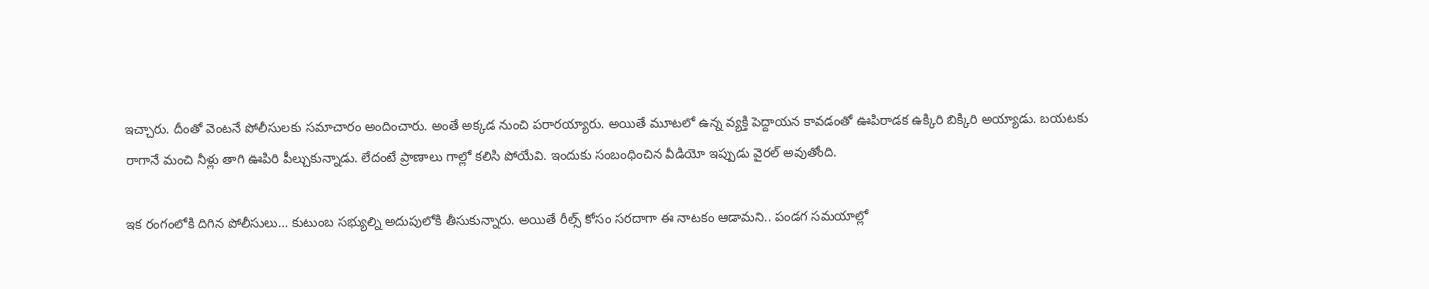ఇచ్చారు. దీంతో వెంటనే పోలీసులకు సమాచారం అందించారు. అంతే అక్కడ నుంచి పరారయ్యారు. అయితే మూటలో ఉన్న వ్యక్తి పెద్దాయన కావడంతో ఊపిరాడక ఉక్కిరి బిక్కిరి అయ్యాడు. బయటకు రాగానే మంచి నీళ్లు తాగి ఊపిరి పీల్చుకున్నాడు. లేదంటే ప్రాణాలు గాల్లో కలిసి పోయేవి. ఇందుకు సంబంధించిన వీడియో ఇప్పుడు వైరల్ అవుతోంది.

ఇక రంగంలోకి దిగిన పోలీసులు… కుటుంబ సభ్యుల్ని అదుపులోకి తీసుకున్నారు. అయితే రీల్స్ కోసం సరదాగా ఈ నాటకం ఆడామని.. పండగ సమయాల్లో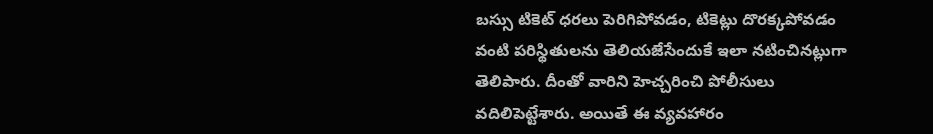బస్సు టికెట్‌ ధరలు పెరిగిపోవడం, టికెట్లు దొరక్కపోవడం వంటి పరిస్థితులను తెలియజేసేందుకే ఇలా నటించినట్లుగా తెలిపారు. దీంతో వారిని హెచ్చరించి పోలీసులు వదిలిపెట్టేశారు. అయితే ఈ వ్యవహారం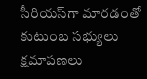సీరియస్‌గా మారడంతో కుటుంబ సభ్యులు క్షమాపణలు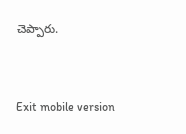చెప్పారు.



Exit mobile version